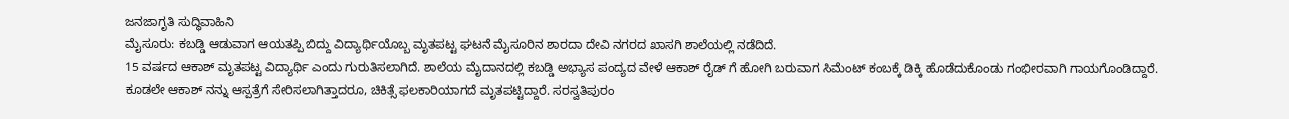ಜನಜಾಗೃತಿ ಸುದ್ಧಿವಾಹಿನಿ
ಮೈಸೂರು: ಕಬಡ್ಡಿ ಆಡುವಾಗ ಆಯತಪ್ಪಿ ಬಿದ್ದು ವಿದ್ಯಾರ್ಥಿಯೊಬ್ಬ ಮೃತಪಟ್ಟ ಘಟನೆ ಮೈಸೂರಿನ ಶಾರದಾ ದೇವಿ ನಗರದ ಖಾಸಗಿ ಶಾಲೆಯಲ್ಲಿ ನಡೆದಿದೆ.
15 ವರ್ಷದ ಆಕಾಶ್ ಮೃತಪಟ್ಟ ವಿದ್ಯಾರ್ಥಿ ಎಂದು ಗುರುತಿಸಲಾಗಿದೆ. ಶಾಲೆಯ ಮೈದಾನದಲ್ಲಿ ಕಬಡ್ಡಿ ಅಭ್ಯಾಸ ಪಂದ್ಯದ ವೇಳೆ ಆಕಾಶ್ ರೈಡ್ ಗೆ ಹೋಗಿ ಬರುವಾಗ ಸಿಮೆಂಟ್ ಕಂಬಕ್ಕೆ ಡಿಕ್ಕಿ ಹೊಡೆದುಕೊಂಡು ಗಂಭೀರವಾಗಿ ಗಾಯಗೊಂಡಿದ್ದಾರೆ.
ಕೂಡಲೇ ಆಕಾಶ್ ನನ್ನು ಆಸ್ಪತ್ರೆಗೆ ಸೇರಿಸಲಾಗಿತ್ತಾದರೂ, ಚಿಕಿತ್ಸೆ ಫಲಕಾರಿಯಾಗದೆ ಮೃತಪಟ್ಟಿದ್ದಾರೆ. ಸರಸ್ವತಿಪುರಂ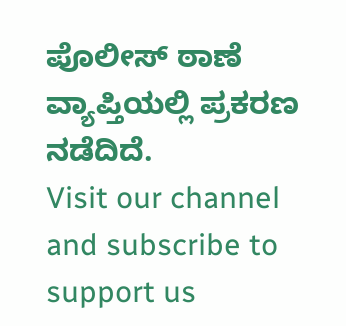ಪೊಲೀಸ್ ಠಾಣೆ ವ್ಯಾಪ್ತಿಯಲ್ಲಿ ಪ್ರಕರಣ ನಡೆದಿದೆ.
Visit our channel and subscribe to support us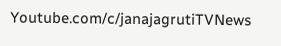Youtube.com/c/janajagrutiTVNews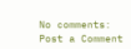No comments:
Post a Comment